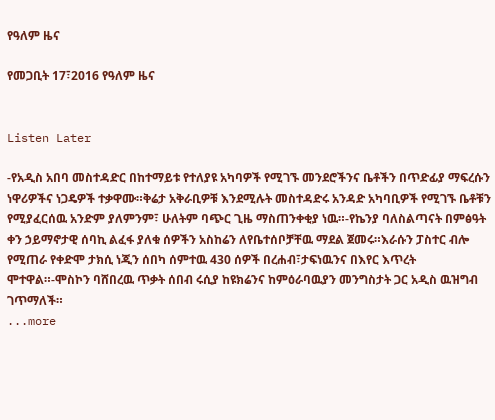የዓለም ዜና

የመጋቢት 17፣2016 የዓለም ዜና


Listen Later

-የአዲስ አበባ መስተዳድር በከተማይቱ የተለያዩ አካባዎች የሚገኙ መንደሮችንና ቤቶችን በጥድፊያ ማፍረሱን ነዋሪዎችና ነጋዴዎች ተቃዋሙ።ቅሬታ አቅራቢዎቹ እንደሚሉት መስተዳድሩ አንዳድ አካባቢዎች የሚገኙ ቤቶቹን የሚያፈርሰዉ አንድም ያለምንም፣ ሁለትም ባጭር ጊዜ ማስጠንቀቂያ ነዉ።-የኬንያ ባለስልጣናት በምፅዓት ቀን ኃይማኖታዊ ሰባኪ ልፈፋ ያለቁ ሰዎችን አስከሬን ለየቤተሰቦቻቸዉ ማደል ጀመሩ።እራሱን ፓስተር ብሎ የሚጠራ የቀድሞ ታክሲ ነጂን ሰበካ ሰምተዉ 430 ሰዎች በረሐብ፣ታፍነዉንና በእየር እጥረት ሞተዋል።-ሞስኮን ባሸበረዉ ጥቃት ሰበብ ሩሲያ ከዩክሬንና ከምዕራባዉያን መንግስታት ጋር አዲስ ዉዝግብ ገጥማለች።
...more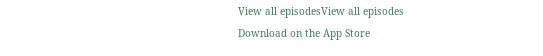View all episodesView all episodes
Download on the App Store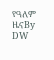የዓለም ዜናBy DW